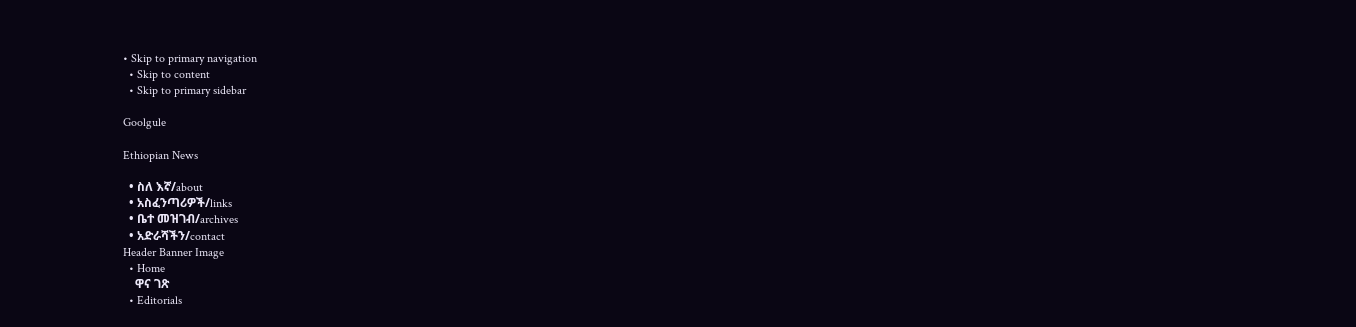• Skip to primary navigation
  • Skip to content
  • Skip to primary sidebar

Goolgule

Ethiopian News

  • ስለ እኛ/about
  • አስፈንጣሪዎች/links
  • ቤተ መዝገብ/archives
  • አድራሻችን/contact
Header Banner Image
  • Home
    ዋና ገጽ
  • Editorials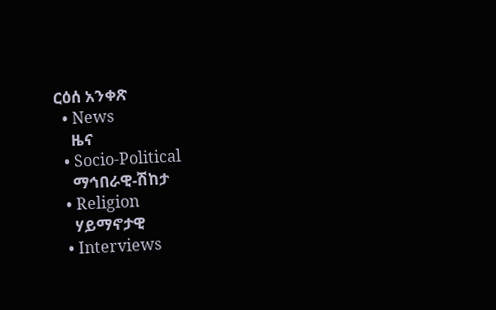ርዕሰ አንቀጽ
  • News
    ዜና
  • Socio-Political
    ማኅበራዊ-ሽከታ
  • Religion
    ሃይማኖታዊ
  • Interviews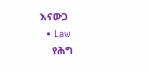እናውጋ
  • Law
    የሕግ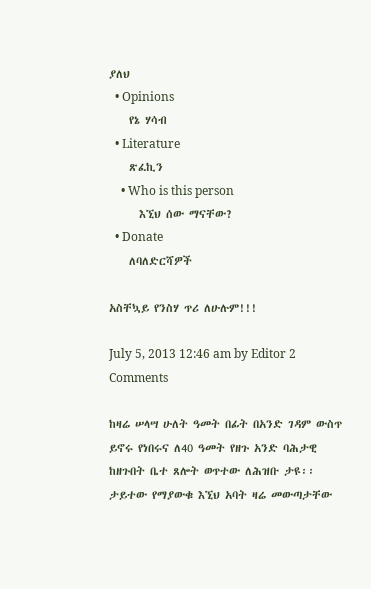ያለህ
  • Opinions
    የኔ ሃሳብ
  • Literature
    ጽፈኪን
    • Who is this person
      እኚህ ሰው ማናቸው?
  • Donate
    ለባለድርሻዎች

አስቸኳይ የንስሃ ጥሪ ለሁሉም!!!

July 5, 2013 12:46 am by Editor 2 Comments

ከዛሬ ሠላሣ ሁለት ዓመት በፊት በአንድ ገዳም ውስጥ ይኖሩ የነበሩና ለ40 ዓመት የዘጉ አንድ ባሕታዊ ከዘጉበት ቤተ ጸሎት ወጥተው ለሕዝቡ ታዩ፡፡ ታይተው የማያውቁ እኚህ አባት ዛሬ መውጣታቸው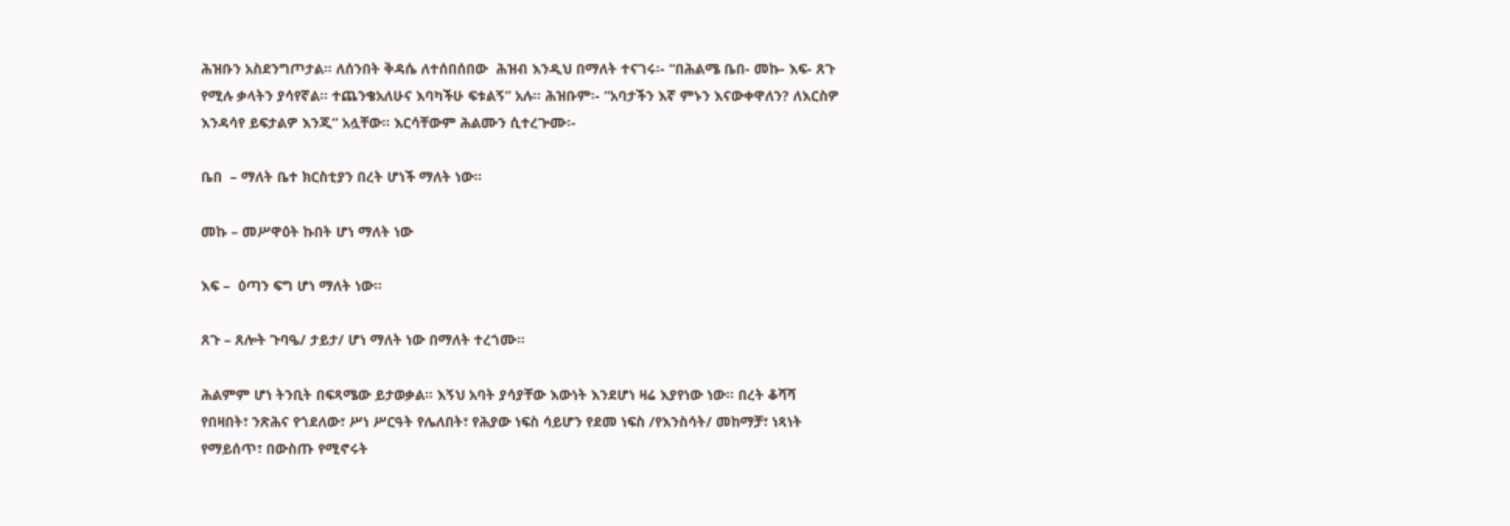ሕዝቡን አስደንግጦታል፡፡ ለሰንበት ቅዳሴ ለተሰበሰበው  ሕዝብ እንዲህ በማለት ተናገሩ፡- “በሕልሜ ቤበ- መኩ- እፍ- ጸጉ የሚሉ ቃላትን ያሳየኛል፡፡ ተጨንቄአለሁና እባካችሁ ፍቱልኝ” አሉ፡፡ ሕዝቡም፡- “አባታችን እኛ ምኑን እናውቀዋለን? ለእርስዎ እንዳሳየ ይፍታልዎ እንጂ” አሏቸው፡፡ እርሳቸውም ሕልሙን ሲተረጕሙ፡-

ቤበ  – ማለት ቤተ ክርስቲያን በረት ሆነች ማለት ነው፡፡

መኩ – መሥዋዕት ኩበት ሆነ ማለት ነው

እፍ –  ዕጣን ፍግ ሆነ ማለት ነው፡፡

ጸጉ – ጸሎት ጉባዔ/ ታይታ/ ሆነ ማለት ነው በማለት ተረጎሙ፡፡

ሕልምም ሆነ ትንቢት በፍጻሜው ይታወቃል፡፡ እኝህ አባት ያሳያቸው እውነት እንደሆነ ዛሬ እያየነው ነው፡፡ በረት ቆሻሻ የበዛበት፣ ንጽሕና የጎደለው፣ ሥነ ሥርዓት የሌለበት፣ የሕያው ነፍስ ሳይሆን የደመ ነፍስ /የእንስሳት/ መከማቻ፣ ነጻነት የማይሰጥ፣ በውስጡ የሚኖሩት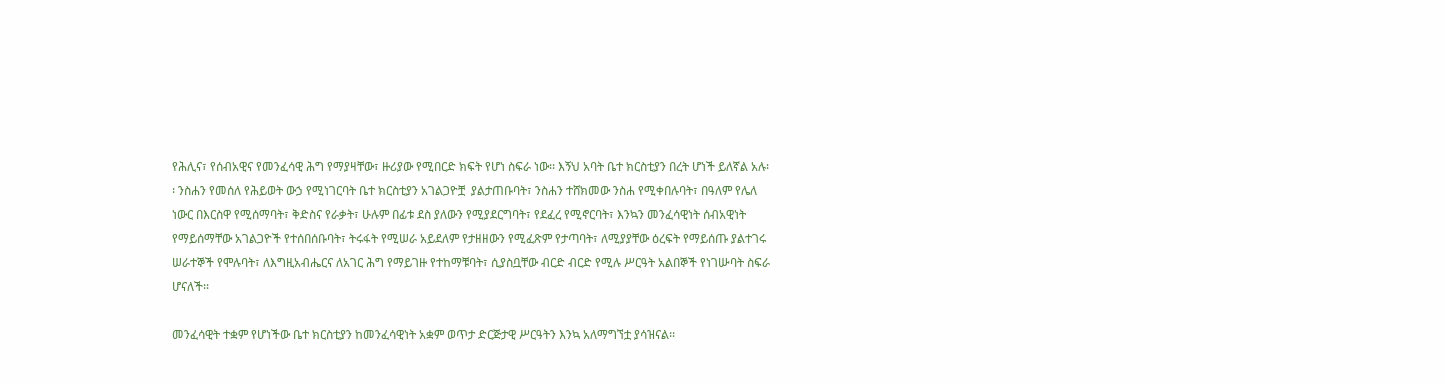የሕሊና፣ የሰብአዊና የመንፈሳዊ ሕግ የማያዛቸው፣ ዙሪያው የሚበርድ ክፍት የሆነ ስፍራ ነው፡፡ እኝህ አባት ቤተ ክርስቲያን በረት ሆነች ይለኛል አሉ፡፡ ንስሐን የመሰለ የሕይወት ውኃ የሚነገርባት ቤተ ክርስቲያን አገልጋዮቿ  ያልታጠቡባት፣ ንስሐን ተሸክመው ንስሐ የሚቀበሉባት፣ በዓለም የሌለ ነውር በእርስዋ የሚሰማባት፣ ቅድስና የራቃት፣ ሁሉም በፊቱ ደስ ያለውን የሚያደርግባት፣ የደፈረ የሚኖርባት፣ እንኳን መንፈሳዊነት ሰብአዊነት የማይሰማቸው አገልጋዮች የተሰበሰቡባት፣ ትሩፋት የሚሠራ አይደለም የታዘዘውን የሚፈጽም የታጣባት፣ ለሚያያቸው ዕረፍት የማይሰጡ ያልተገሩ ሠራተኞች የሞሉባት፣ ለእግዚአብሔርና ለአገር ሕግ የማይገዙ የተከማቹባት፣ ሲያስቧቸው ብርድ ብርድ የሚሉ ሥርዓት አልበኞች የነገሡባት ስፍራ ሆናለች፡፡

መንፈሳዊት ተቋም የሆነችው ቤተ ክርስቲያን ከመንፈሳዊነት አቋም ወጥታ ድርጅታዊ ሥርዓትን እንኳ አለማግኘቷ ያሳዝናል፡፡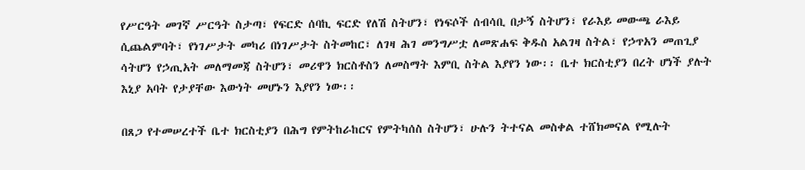የሥርዓት መገኛ ሥርዓት ስታጣ፣ የፍርድ ሰባኪ ፍርድ የለሽ ስትሆን፣ የነፍሶች ሰብሳቢ በታኝ ስትሆን፣ የራእይ መውጫ ራእይ ሲጨልምባት፣ የነገሥታት መካሪ በነገሥታት ስትመከር፣ ለገዛ ሕገ መንግሥቷ ለመጽሐፍ ቅዱስ አልገዛ ስትል፣ የኃጥአን መጠጊያ ሳትሆን የኃጢአት መለማመጃ ስትሆን፣ መሪዋን ክርስቶስን ለመስማት እምቢ ስትል እያየን ነው፡፡ ቤተ ክርስቲያን በረት ሆነች ያሉት እኒያ አባት የታያቸው እውነት መሆኑን እያየን ነው፡፡

በጸጋ የተመሠረተች ቤተ ክርስቲያን በሕግ የምትከራከርና የምትካሰስ ስትሆን፣ ሁሉን ትተናል መስቀል ተሸክመናል የሚሉት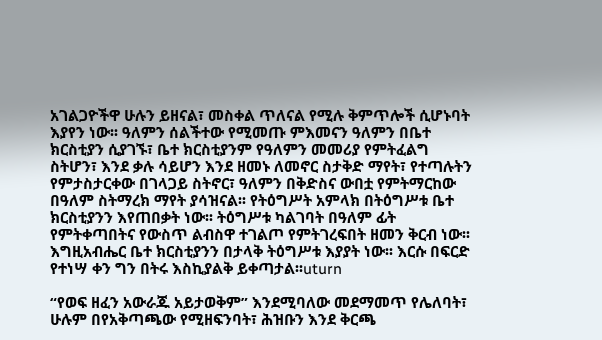አገልጋዮችዋ ሁሉን ይዘናል፣ መስቀል ጥለናል የሚሉ ቅምጥሎች ሲሆኑባት እያየን ነው፡፡ ዓለምን ሰልችተው የሚመጡ ምእመናን ዓለምን በቤተ ክርስቲያን ሲያገኙ፣ ቤተ ክርስቲያንም የዓለምን መመሪያ የምትፈልግ ስትሆን፣ እንደ ቃሉ ሳይሆን እንደ ዘመኑ ለመኖር ስታቅድ ማየት፣ የተጣሉትን የምታስታርቀው በገላጋይ ስትኖር፣ ዓለምን በቅድስና ውበቷ የምትማርከው በዓለም ስትማረክ ማየት ያሳዝናል፡፡ የትዕግሥት አምላክ በትዕግሥቱ ቤተ ክርስቲያንን እየጠበቃት ነው፡፡ ትዕግሥቱ ካልገባት በዓለም ፊት የምትቀጣበትና የውስጥ ልብስዋ ተገልጦ የምትገረፍበት ዘመን ቅርብ ነው፡፡ እግዚአብሔር ቤተ ክርስቲያንን በታላቅ ትዕግሥቱ እያያት ነው፡፡ እርሱ በፍርድ የተነሣ ቀን ግን በትሩ እስኪያልቅ ይቀጣታል፡፡uturn

“የወፍ ዘፈን አውራጁ አይታወቅም” እንደሚባለው መደማመጥ የሌለባት፣ ሁሉም በየአቅጣጫው የሚዘፍንባት፣ ሕዝቡን እንደ ቅርጫ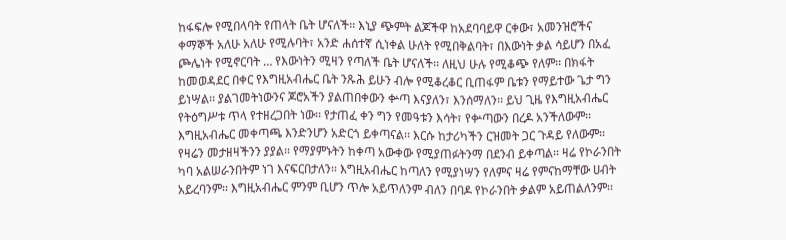ከፋፍሎ የሚበላባት የጠላት ቤት ሆናለች፡፡ እኒያ ጭምት ልጆችዋ ከአደባባይዋ ርቀው፣ አመንዝሮችና ቀማኞች አለሁ አለሁ የሚሉባት፣ አንድ ሐሰተኛ ሲነቀል ሁለት የሚበቅልባት፣ በእውነት ቃል ሳይሆን በአፈ ጮሌነት የሚኖርባት … የእውነትን ሚዛን የጣለች ቤት ሆናለች፡፡ ለዚህ ሁሉ የሚቆጭ የለም፡፡ በክፋት ከመወዳደር በቀር የእግዚአብሔር ቤት ንጹሕ ይሁን ብሎ የሚቆረቆር ቢጠፋም ቤቱን የማይተው ጌታ ግን ይነሣል፡፡ ያልገመትነውንና ጆሮአችን ያልጠበቀውን ቍጣ እናያለን፣ እንሰማለን፡፡ ይህ ጊዜ የእግዚአብሔር የትዕግሥቱ ጥላ የተዘረጋበት ነው፡፡ የታጠፈ ቀን ግን የመዓቱን እሳት፣ የቍጣውን በረዶ አንችለውም፡፡ እግዚአብሔር መቀጣጫ እንድንሆን አድርጎ ይቀጣናል፡፡ እርሱ ከታሪካችን ርዝመት ጋር ጉዳይ የለውም፡፡ የዛሬን መታዘዛችንን ያያል፡፡ የማያምኑትን ከቀጣ አውቀው የሚያጠፉትንማ በደንብ ይቀጣል፡፡ ዛሬ የኮራንበት ካባ አልሠራንበትም ነገ እናፍርበታለን፡፡ እግዚአብሔር ከጣለን የሚያነሣን የለምና ዛሬ የምናከማቸው ሀብት አይረባንም፡፡ እግዚአብሔር ምንም ቢሆን ጥሎ አይጥለንም ብለን በባዶ የኮራንበት ቃልም አይጠልለንም፡፡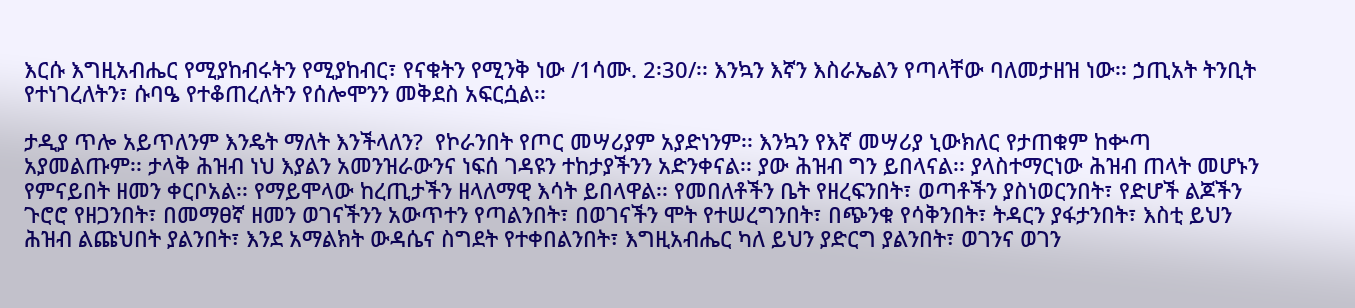እርሱ እግዚአብሔር የሚያከብሩትን የሚያከብር፣ የናቁትን የሚንቅ ነው /1ሳሙ. 2፡30/፡፡ እንኳን እኛን እስራኤልን የጣላቸው ባለመታዘዝ ነው፡፡ ኃጢአት ትንቢት የተነገረለትን፣ ሱባዔ የተቆጠረለትን የሰሎሞንን መቅደስ አፍርሷል፡፡

ታዲያ ጥሎ አይጥለንም እንዴት ማለት እንችላለን?  የኮራንበት የጦር መሣሪያም አያድነንም፡፡ እንኳን የእኛ መሣሪያ ኒውክለር የታጠቁም ከቍጣ አያመልጡም፡፡ ታላቅ ሕዝብ ነህ እያልን አመንዝራውንና ነፍሰ ገዳዩን ተከታያችንን አድንቀናል፡፡ ያው ሕዝብ ግን ይበላናል፡፡ ያላስተማርነው ሕዝብ ጠላት መሆኑን የምናይበት ዘመን ቀርቦአል፡፡ የማይሞላው ከረጢታችን ዘላለማዊ እሳት ይበላዋል፡፡ የመበለቶችን ቤት የዘረፍንበት፣ ወጣቶችን ያስነወርንበት፣ የድሆች ልጆችን ጉሮሮ የዘጋንበት፣ በመማፀኛ ዘመን ወገናችንን አውጥተን የጣልንበት፣ በወገናችን ሞት የተሠረግንበት፣ በጭንቁ የሳቅንበት፣ ትዳርን ያፋታንበት፣ እስቲ ይህን ሕዝብ ልጩህበት ያልንበት፣ እንደ አማልክት ውዳሴና ስግደት የተቀበልንበት፣ እግዚአብሔር ካለ ይህን ያድርግ ያልንበት፣ ወገንና ወገን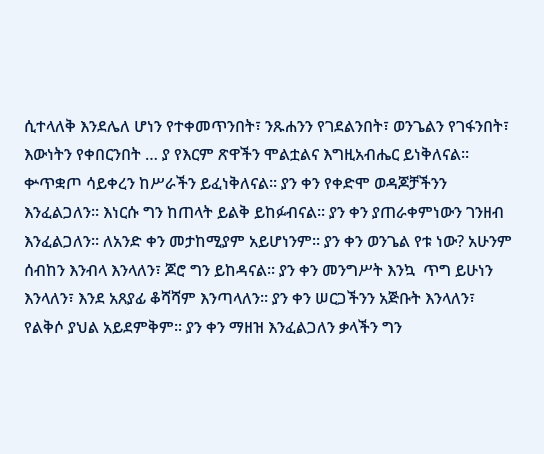ሲተላለቅ እንደሌለ ሆነን የተቀመጥንበት፣ ንጹሐንን የገደልንበት፣ ወንጌልን የገፋንበት፣ እውነትን የቀበርንበት … ያ የእርም ጽዋችን ሞልቷልና እግዚአብሔር ይነቅለናል፡፡ ቍጥቋጦ ሳይቀረን ከሥራችን ይፈነቅለናል፡፡ ያን ቀን የቀድሞ ወዳጆቻችንን እንፈልጋለን፡፡ እነርሱ ግን ከጠላት ይልቅ ይከፉብናል፡፡ ያን ቀን ያጠራቀምነውን ገንዘብ እንፈልጋለን፡፡ ለአንድ ቀን መታከሚያም አይሆነንም፡፡ ያን ቀን ወንጌል የቱ ነው? አሁንም ሰብከን እንብላ እንላለን፣ ጆሮ ግን ይከዳናል፡፡ ያን ቀን መንግሥት እንኳ  ጥግ ይሁነን እንላለን፣ እንደ አጸያፊ ቆሻሻም እንጣላለን፡፡ ያን ቀን ሠርጋችንን አጅቡት እንላለን፣ የልቅሶ ያህል አይደምቅም፡፡ ያን ቀን ማዘዝ እንፈልጋለን ቃላችን ግን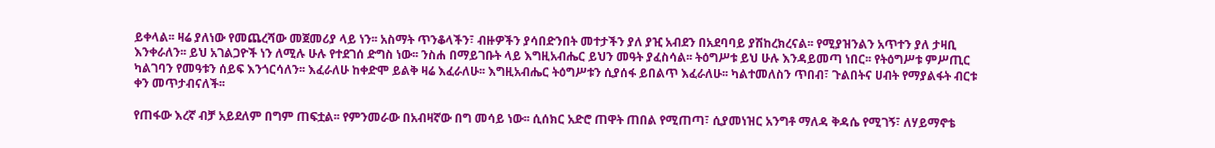ይቀላል፡፡ ዛሬ ያለነው የመጨረሻው መጀመሪያ ላይ ነን፡፡ አስማት ጥንቆላችን፣ ብዙዎችን ያሳበድንበት መተታችን ያለ ያዢ አብደን በአደባባይ ያሽከረክረናል፡፡ የሚያዝንልን አጥተን ያለ ታዛቢ እንቀራለን፡፡ ይህ አገልጋዮች ነን ለሚሉ ሁሉ የተደገሰ ድግስ ነው፡፡ ንስሐ በማይገቡት ላይ እግዚአብሔር ይህን መዓት ያፈስሳል፡፡ ትዕግሥቱ ይህ ሁሉ እንዳይመጣ ነበር፡፡ የትዕግሥቱ ምሥጢር ካልገባን የመዓቱን ሰይፍ እንጎርሳለን፡፡ እፈራለሁ ከቀድሞ ይልቅ ዛሬ እፈራለሁ፡፡ እግዚአብሔር ትዕግሥቱን ሲያሰፋ ይበልጥ እፈራለሁ፡፡ ካልተመለስን ጥበብ፣ ጉልበትና ሀብት የማያልፋት ብርቱ ቀን መጥታብናለች፡፡

የጠፋው እረኛ ብቻ አይደለም በግም ጠፍቷል፡፡ የምንመራው በአብዛኛው በግ መሳይ ነው፡፡ ሲሰክር አድሮ ጠዋት ጠበል የሚጠጣ፣ ሲያመነዝር አንግቶ ማለዳ ቅዳሴ የሚገኝ፣ ለሃይማኖቴ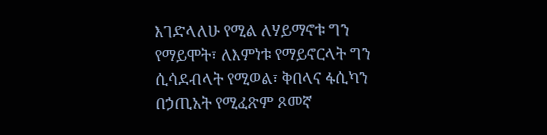እገድላለሁ የሚል ለሃይማኖቱ ግን የማይሞት፣ ለእምነቱ የማይኖርላት ግን ሲሳደብላት የሚወል፣ ቅበላና ፋሲካን   በኃጢአት የሚፈጽም ጾመኛ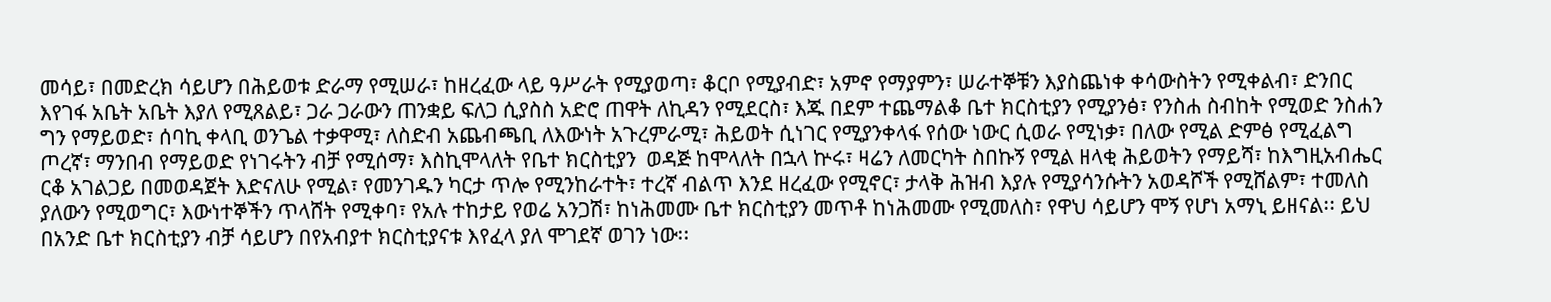መሳይ፣ በመድረክ ሳይሆን በሕይወቱ ድራማ የሚሠራ፣ ከዘረፈው ላይ ዓሥራት የሚያወጣ፣ ቆርቦ የሚያብድ፣ አምኖ የማያምን፣ ሠራተኞቹን እያስጨነቀ ቀሳውስትን የሚቀልብ፣ ድንበር እየገፋ አቤት አቤት እያለ የሚጸልይ፣ ጋራ ጋራውን ጠንቋይ ፍለጋ ሲያስስ አድሮ ጠዋት ለኪዳን የሚደርስ፣ እጁ በደም ተጨማልቆ ቤተ ክርስቲያን የሚያንፅ፣ የንስሐ ስብከት የሚወድ ንስሐን ግን የማይወድ፣ ሰባኪ ቀላቢ ወንጌል ተቃዋሚ፣ ለስድብ አጨብጫቢ ለእውነት አጉረምራሚ፣ ሕይወት ሲነገር የሚያንቀላፋ የሰው ነውር ሲወራ የሚነቃ፣ በለው የሚል ድምፅ የሚፈልግ ጦረኛ፣ ማንበብ የማይወድ የነገሩትን ብቻ የሚሰማ፣ እስኪሞላለት የቤተ ክርስቲያን  ወዳጅ ከሞላለት በኋላ ኵሩ፣ ዛሬን ለመርካት ስበኩኝ የሚል ዘላቂ ሕይወትን የማይሻ፣ ከእግዚአብሔር ርቆ አገልጋይ በመወዳጀት እድናለሁ የሚል፣ የመንገዱን ካርታ ጥሎ የሚንከራተት፣ ተረኛ ብልጥ እንደ ዘረፈው የሚኖር፣ ታላቅ ሕዝብ እያሉ የሚያሳንሱትን አወዳሾች የሚሸልም፣ ተመለስ ያለውን የሚወግር፣ እውነተኞችን ጥላሸት የሚቀባ፣ የአሉ ተከታይ የወሬ አንጋሽ፣ ከነሕመሙ ቤተ ክርስቲያን መጥቶ ከነሕመሙ የሚመለስ፣ የዋህ ሳይሆን ሞኝ የሆነ አማኒ ይዘናል፡፡ ይህ በአንድ ቤተ ክርስቲያን ብቻ ሳይሆን በየአብያተ ክርስቲያናቱ እየፈላ ያለ ሞገደኛ ወገን ነው፡፡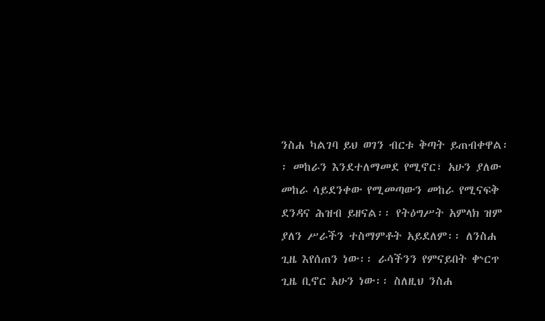ንስሐ ካልገባ ይህ ወገን ብርቱ ቅጣት ይጠብቀዋል፡፡ መከራን እንደተለማመደ የሚኖር፣ አሁን ያለው መከራ ሳይደንቀው የሚመጣውን መከራ የሚናፍቅ ደንዳና ሕዝብ ይዘናል፡፡ የትዕግሥት አምላክ ዝም ያለን ሥራችን ተስማምቶት አይደለም፡፡ ለንስሐ ጊዜ እየሰጠን ነው፡፡ ራሳችንን የምናይበት ቍርጥ ጊዜ ቢኖር አሁን ነው፡፡ ስለዚህ ንስሐ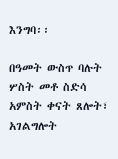እንግባ፡፡

በዓመት ውስጥ ባሉት ሦስት መቶ ስድሳ አምስት ቀናት ጸሎት፣ አገልግሎት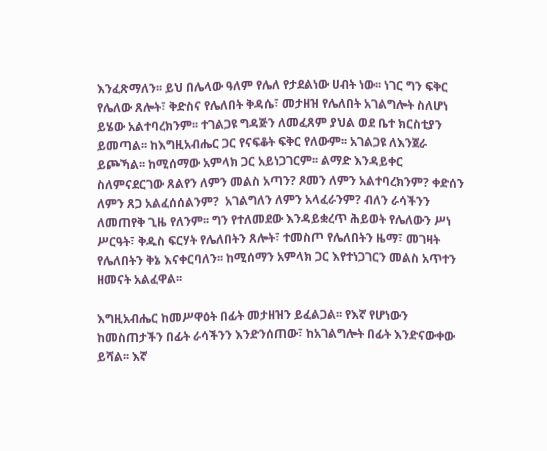እንፈጽማለን፡፡ ይህ በሌላው ዓለም የሌለ የታደልነው ሀብት ነው፡፡ ነገር ግን ፍቅር የሌለው ጸሎት፣ ቅድስና የሌለበት ቅዳሴ፣ መታዘዝ የሌለበት አገልግሎት ስለሆነ ይሄው አልተባረክንም፡፡ ተገልጋዩ ግዳጅን ለመፈጸም ያህል ወደ ቤተ ክርስቲያን ይመጣል፡፡ ከእግዚአብሔር ጋር የናፍቆት ፍቅር የለውም፡፡ አገልጋዩ ለእንጀራ ይጮኻል፡፡ ከሚሰማው አምላክ ጋር አይነጋገርም፡፡ ልማድ እንዳይቀር ስለምናደርገው ጸልየን ለምን መልስ አጣን? ጾመን ለምን አልተባረክንም? ቀድሰን ለምን ጸጋ አልፈሰሰልንም?  አገልግለን ለምን አላፈራንም? ብለን ራሳችንን ለመጠየቅ ጊዜ የለንም፡፡ ግን የተለመደው እንዳይቋረጥ ሕይወት የሌለውን ሥነ ሥርዓት፣ ቅዱስ ፍርሃት የሌለበትን ጸሎት፣ ተመስጦ የሌለበትን ዜማ፣ መገዛት የሌለበትን ቅኔ እናቀርባለን፡፡ ከሚሰማን አምላክ ጋር እየተነጋገርን መልስ አጥተን ዘመናት አልፈዋል፡፡

እግዚአብሔር ከመሥዋዕት በፊት መታዘዝን ይፈልጋል፡፡ የእኛ የሆነውን ከመስጠታችን በፊት ራሳችንን እንድንሰጠው፣ ከአገልግሎት በፊት እንድናውቀው ይሻል፡፡ እኛ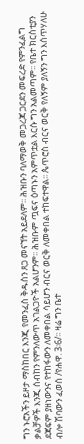ግን ኑሮአችን ይዞታ ማስከበር እንጂ የመንፈስ ቅዱስን ጸጋ መናኘት አይደለም፡፡ ሕዝቡን ባለማወቅ መጋረጃ ጋርደን መፍረድ የምንፈልግ ቃልቻዎች እንጂ ሰብከን የምንለውጥ አገልጋዮች አልሆንም፡፡ ሕዝቡም ጧፍና ዕጣኑን አምጥቷል እርሱ ግን አልመጣም፡፡ የቤተ ክርስቲያን ደጃፍም ያዘነውንና የተከፋውን ለመቀበል ሳይሆን ብርና ወርቅ ለመቀበል ተከፍተዋል፡፡ ጴጥሮስ ብርና ወርቅ የለኝም ያለኝን ግን እሰጥሃለሁ ብሎ ሽባውን ፈወሰ /የሐዋ. 3፡6/፡፡ ዛሬ ግን ቤተ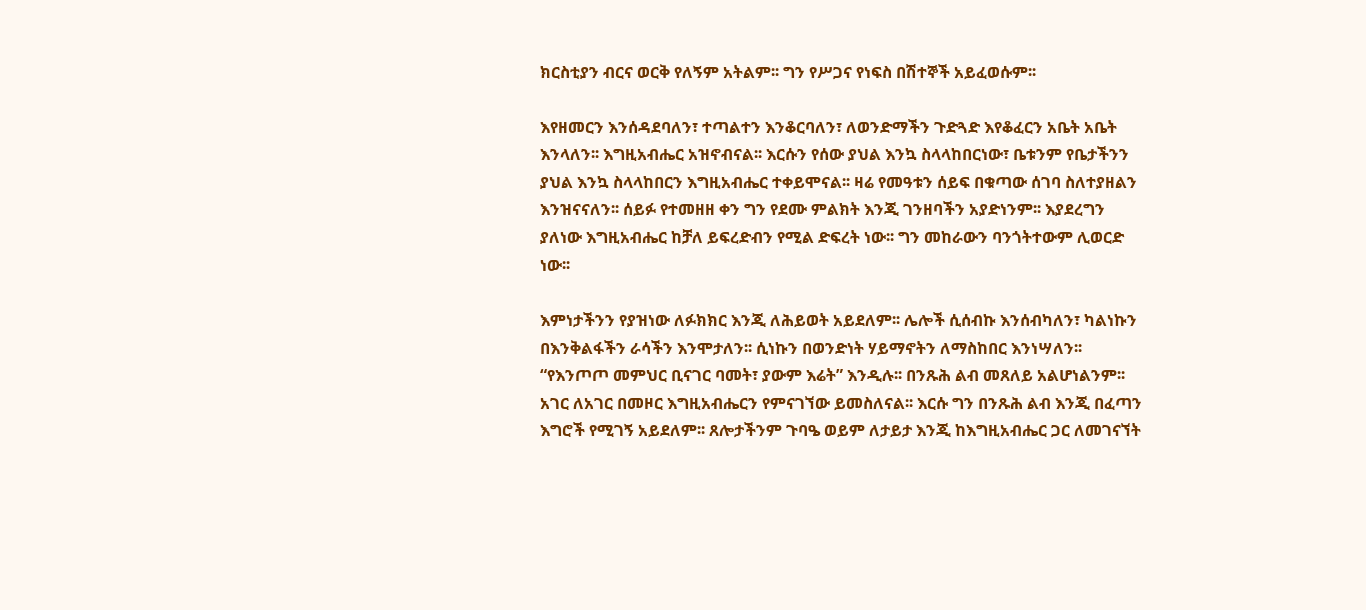ክርስቲያን ብርና ወርቅ የለኝም አትልም፡፡ ግን የሥጋና የነፍስ በሽተኞች አይፈወሱም፡፡

እየዘመርን እንሰዳደባለን፣ ተጣልተን እንቆርባለን፣ ለወንድማችን ጉድጓድ እየቆፈርን አቤት አቤት እንላለን፡፡ እግዚአብሔር አዝኖብናል፡፡ እርሱን የሰው ያህል እንኳ ስላላከበርነው፣ ቤቱንም የቤታችንን ያህል እንኳ ስላላከበርን እግዚአብሔር ተቀይሞናል፡፡ ዛሬ የመዓቱን ሰይፍ በቁጣው ሰገባ ስለተያዘልን እንዝናናለን፡፡ ሰይፉ የተመዘዘ ቀን ግን የደሙ ምልክት እንጂ ገንዘባችን አያድነንም፡፡ እያደረግን ያለነው እግዚአብሔር ከቻለ ይፍረድብን የሚል ድፍረት ነው፡፡ ግን መከራውን ባንጎትተውም ሊወርድ ነው፡፡

እምነታችንን የያዝነው ለፉክክር እንጂ ለሕይወት አይደለም፡፡ ሌሎች ሲሰብኩ እንሰብካለን፣ ካልነኩን በእንቅልፋችን ራሳችን እንሞታለን፡፡ ሲነኩን በወንድነት ሃይማኖትን ለማስከበር እንነሣለን፡፡ “የእንጦጦ መምህር ቢናገር ባመት፣ ያውም እሬት” እንዲሉ፡፡ በንጹሕ ልብ መጸለይ አልሆነልንም፡፡ አገር ለአገር በመዞር እግዚአብሔርን የምናገኘው ይመስለናል፡፡ እርሱ ግን በንጹሕ ልብ እንጂ በፈጣን እግሮች የሚገኝ አይደለም፡፡ ጸሎታችንም ጉባዔ ወይም ለታይታ እንጂ ከእግዚአብሔር ጋር ለመገናኘት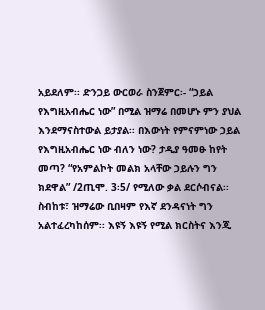አይደለም፡፡ ድንጋይ ውርወራ ስንጀምር፡- “ኃይል የእግዚአብሔር ነው” በሚል ዝማሬ በመሆኑ ምን ያህል እንደማናስተውል ይታያል፡፡ በእውነት የምናምነው ኃይል የእግዚአብሔር ነው ብለን ነው? ታዲያ ዓመፁ ከየት መጣ? “የአምልኮት መልክ አላቸው ኃይሉን ግን ክደዋል” /2ጢሞ. 3፡5/ የሚለው ቃል ደርሶብናል፡፡ ስብከቱ፣ ዝማሬው ቢበዛም የእኛ ደንዳናነት ግን አልተፈረካከሰም፡፡ እዩኝ እዩኝ የሚል ክርስትና እንጂ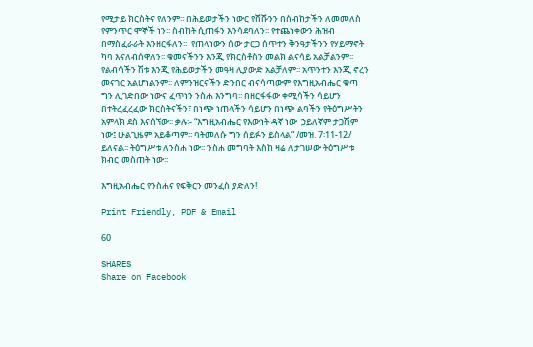የሚታይ ክርስትና የለንም፡፡ በሕይወታችን ነውር የሸሹንን በስብከታችን ለመመለስ የምንጥር ሞኞች ነን፡፡ ስብከት ሲጠፋን እንሳደባለን፡፡ የተጨነቀውን ሕዝብ በማስፈራራት እንዘርፋለን፡፡  የጠላነውን ሰው ታርጋ ሰጥተን ቅንዓታችንን የሃይማኖት ካባ እናለብሰዋለን፡፡ ቁመናችንን እንጂ የክርስቶስን መልክ ልናሳይ አልቻልንም፡፡ የልብሳችን ሽቱ እንጂ የሕይወታችን መዓዛ ሊያውድ አልቻለም፡፡ አጥንተን እንጂ ኖረን መናገር አልሆነልንም፡፡ ለምንዝርናችን ድንበር ብናሳጣውም የእግዚአብሔር ቁጣ ግን ሊገድበው ነውና ፈጥነን ንስሐ እንግባ፡፡ በዘርፋፋው ቀሚሳችን ሳይሆን በተትረፈረፈው ክርስትናችን፣ በነጭ ነጠላችን ሳይሆን በነጭ ልባችን የትዕግሥትን አምላክ ደስ እናሰኘው፡፡ ቃሉ፡- “እግዚአብሔር የእውነት ዳኛ ነው  ኃይለኛም ታጋሽም ነው፤ ሁልጊዜም አይቆጣም፡፡ ባትመለሱ ግን ሰይፉን ይስላል” /መዝ. 7፡11-12/ ይለናል፡፡ ትዕግሥቱ ለንስሐ ነው፡፡ ንስሐ መግባት እስከ ዛሬ ለታገሠው ትዕግሥቱ ክብር መስጠት ነው፡፡

እግዚአብሔር የንስሐና የፍቅርን መንፈስ ያድለን!

Print Friendly, PDF & Email

60

SHARES
Share on Facebook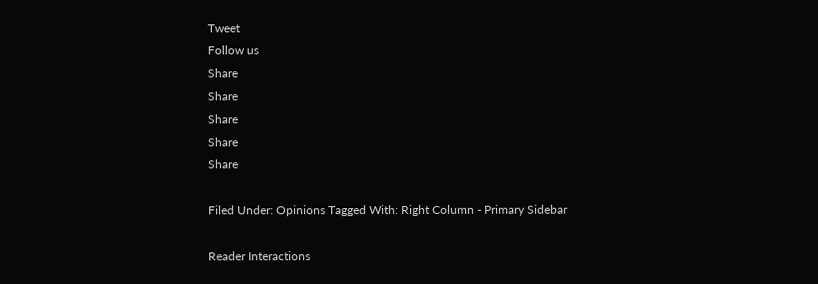Tweet
Follow us
Share
Share
Share
Share
Share

Filed Under: Opinions Tagged With: Right Column - Primary Sidebar

Reader Interactions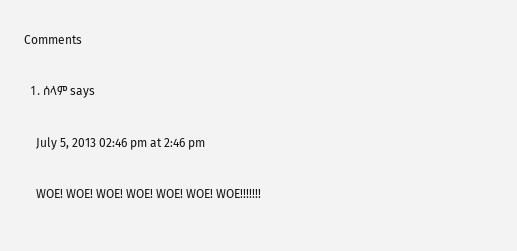Comments

  1. ሰላም says

    July 5, 2013 02:46 pm at 2:46 pm

    WOE! WOE! WOE! WOE! WOE! WOE! WOE!!!!!!!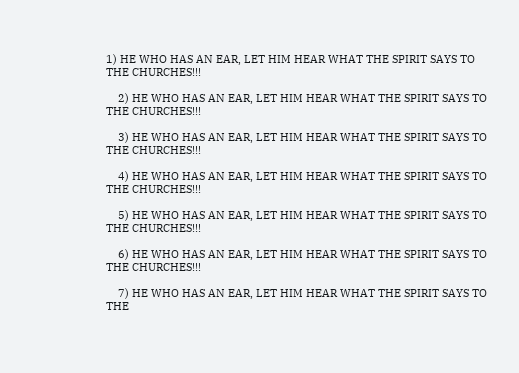1) HE WHO HAS AN EAR, LET HIM HEAR WHAT THE SPIRIT SAYS TO THE CHURCHES!!!

    2) HE WHO HAS AN EAR, LET HIM HEAR WHAT THE SPIRIT SAYS TO THE CHURCHES!!!

    3) HE WHO HAS AN EAR, LET HIM HEAR WHAT THE SPIRIT SAYS TO THE CHURCHES!!!

    4) HE WHO HAS AN EAR, LET HIM HEAR WHAT THE SPIRIT SAYS TO THE CHURCHES!!!

    5) HE WHO HAS AN EAR, LET HIM HEAR WHAT THE SPIRIT SAYS TO THE CHURCHES!!!

    6) HE WHO HAS AN EAR, LET HIM HEAR WHAT THE SPIRIT SAYS TO THE CHURCHES!!!

    7) HE WHO HAS AN EAR, LET HIM HEAR WHAT THE SPIRIT SAYS TO THE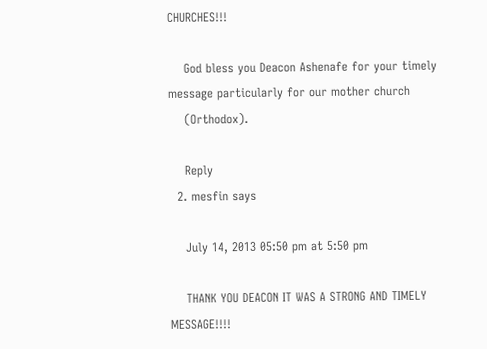CHURCHES!!!

    God bless you Deacon Ashenafe for your timely message particularly for our mother church
    (Orthodox).

    Reply
  2. mesfin says

    July 14, 2013 05:50 pm at 5:50 pm

    THANK YOU DEACON IT WAS A STRONG AND TIMELY MESSAGE!!!!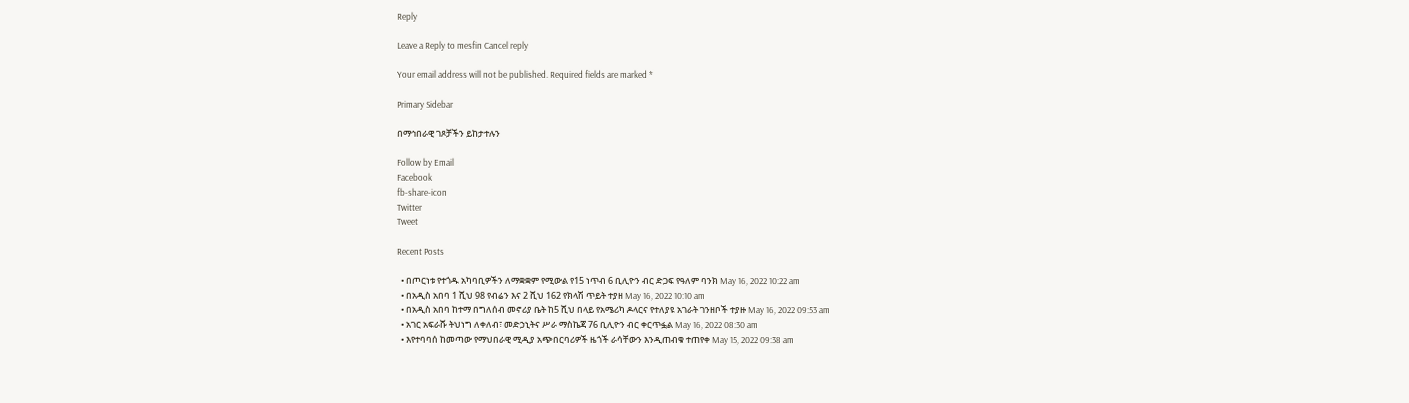Reply

Leave a Reply to mesfin Cancel reply

Your email address will not be published. Required fields are marked *

Primary Sidebar

በማኅበራዊ ገጾቻችን ይከታተሉን

Follow by Email
Facebook
fb-share-icon
Twitter
Tweet

Recent Posts

  • በጦርነቱ የተጎዱ አካባቢዎችን ለማቋቋም የሚውል የ15 ነጥብ 6 ቢሊዮን ብር ድጋፍ የዓለም ባንክ May 16, 2022 10:22 am
  • በአዲስ አበባ 1 ሺህ 98 የብሬን እና 2 ሺህ 162 የክላሽ ጥይት ተያዘ May 16, 2022 10:10 am
  • በአዲስ አበባ ከተማ በግለሰብ መኖሪያ ቤት ከ5 ሺህ በላይ የአሜሪካ ዶላርና የተለያዩ አገራት ገንዘቦች ተያዙ May 16, 2022 09:53 am
  • አገር አፍራሹ ትህነግ ለቀለብ፣ መድኃኒትና ሥራ ማስኬጃ 76 ቢሊዮን ብር ቀርጥፏል May 16, 2022 08:30 am
  • እየተባባሰ ከመጣው የማህበራዊ ሚዲያ አጭበርባሪዎች ዜጎች ራሳቸውን እንዲጠብቁ ተጠየቀ May 15, 2022 09:38 am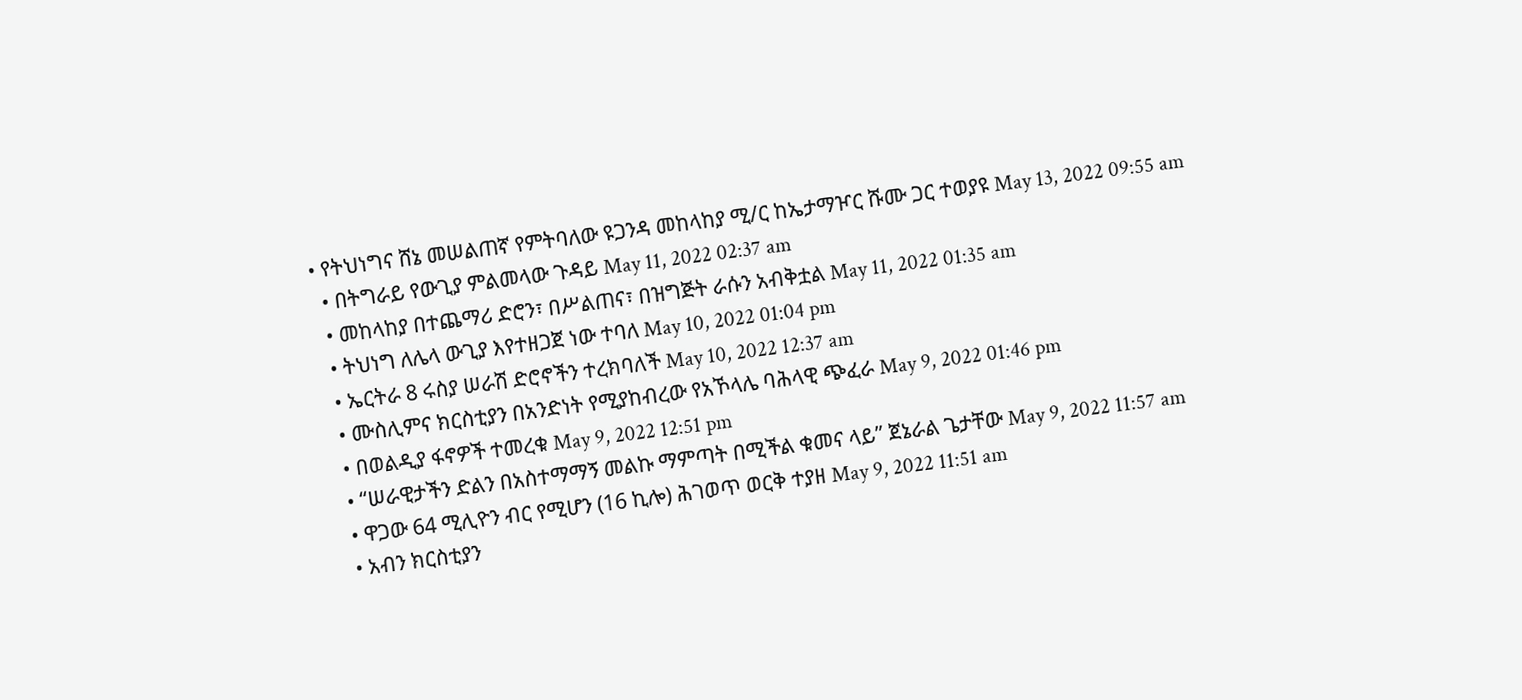• የትህነግና ሸኔ መሠልጠኛ የምትባለው ዩጋንዳ መከላከያ ሚ/ር ከኤታማዦር ሹሙ ጋር ተወያዩ May 13, 2022 09:55 am
  • በትግራይ የውጊያ ምልመላው ጉዳይ May 11, 2022 02:37 am
  • መከላከያ በተጨማሪ ድሮን፣ በሥልጠና፣ በዝግጅት ራሱን አብቅቷል May 11, 2022 01:35 am
  • ትህነግ ለሌላ ውጊያ እየተዘጋጀ ነው ተባለ May 10, 2022 01:04 pm
  • ኤርትራ 8 ሩስያ ሠራሽ ድሮኖችን ተረክባለች May 10, 2022 12:37 am
  • ሙስሊምና ክርስቲያን በአንድነት የሚያከብረው የአኾላሌ ባሕላዊ ጭፈራ May 9, 2022 01:46 pm
  • በወልዲያ ፋኖዎች ተመረቁ May 9, 2022 12:51 pm
  • “ሠራዊታችን ድልን በአስተማማኝ መልኩ ማምጣት በሚችል ቁመና ላይ” ጀኔራል ጌታቸው May 9, 2022 11:57 am
  • ዋጋው 64 ሚሊዮን ብር የሚሆን (16 ኪሎ) ሕገወጥ ወርቅ ተያዘ May 9, 2022 11:51 am
  • አብን ክርስቲያን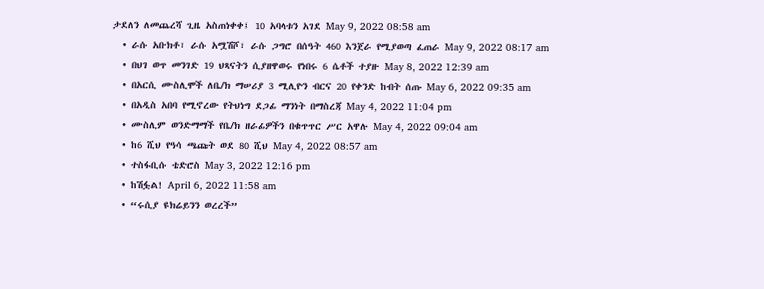ታደለን ለመጨረሻ ጊዜ አስጠነቀቀ፤ 10 አባላቱን አገደ May 9, 2022 08:58 am
  • ራሱ አቡክቶ፣ ራሱ አሟሽሾ፣ ራሱ ጋግሮ በሰዓት 460 እንጀራ የሚያወጣ ፈጠራ May 9, 2022 08:17 am
  • በህገ ወጥ መንገድ 19 ህጻናትን ሲያዘዋወሩ የነበሩ 6 ሴቶች ተያዙ May 8, 2022 12:39 am
  • በአርሲ ሙስሊሞች ለቤ/ክ ማሠሪያ 3 ሚሊዮን ብርና 20 የቀንድ ከብት ሰጡ May 6, 2022 09:35 am
  • በአዲስ አበባ የሚኖረው የትህነግ ደጋፊ ማንነት በማስረጃ May 4, 2022 11:04 pm
  • ሙስሊም ወንድማማች የቤ/ክ ዘራፊዎችን በቁጥጥር ሥር አዋሉ May 4, 2022 09:04 am
  • ከ6 ሺህ የዓሳ ጫጩት ወደ 80 ሺህ May 4, 2022 08:57 am
  • ተስፋቢሱ ቴድሮስ May 3, 2022 12:16 pm
  • ከሽፏል! April 6, 2022 11:58 am
  • “ሩሲያ ዩክሬይንን ወረረች”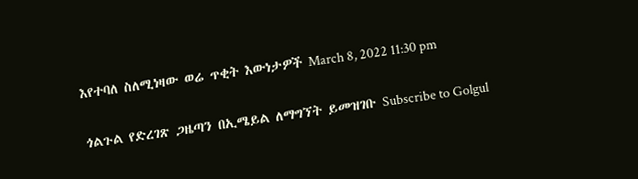እየተባለ ስለሚነዛው ወሬ ጥቂት እውነታዎች March 8, 2022 11:30 pm

ጎልጉል የድረገጽ ጋዜጣን በኢሜይል ለማግኘት ይመዝገቡ Subscribe to Golgul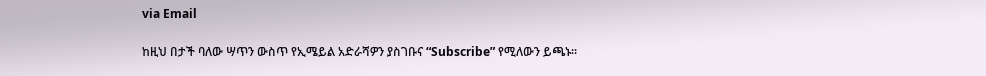via Email

ከዚህ በታች ባለው ሣጥን ውስጥ የኢሜይል አድራሻዎን ያስገቡና “Subscribe” የሚለውን ይጫኑ፡፡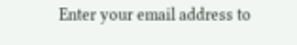Enter your email address to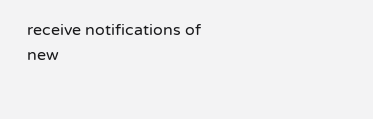receive notifications of new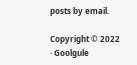posts by email.

Copyright © 2022 · Goolgule